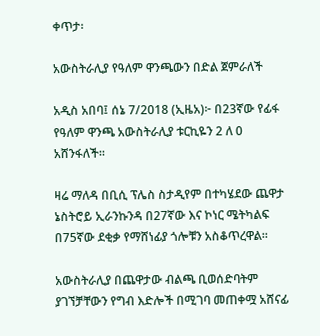ቀጥታ፡

አውስትራሊያ የዓለም ዋንጫውን በድል ጀምራለች

አዲስ አበባ፤ ሰኔ 7/2018 (ኢዜአ)፦ በ23ኛው የፊፋ የዓለም ዋንጫ አውስትራሊያ ቱርኪዬን 2 ለ 0 አሸንፋለች።

ዛሬ ማለዳ በቢሲ ፕሌስ ስታዲየም በተካሄደው ጨዋታ ኔስትሮይ ኢራንኩንዳ በ27ኛው እና ኮነር ሜትካልፍ በ75ኛው ደቂቃ የማሸነፊያ ጎሎቹን አስቆጥረዋል።

አውስትራሊያ በጨዋታው ብልጫ ቢወሰድባትም ያገኘቻቸውን የግብ እድሎች በሚገባ መጠቀሟ አሸናፊ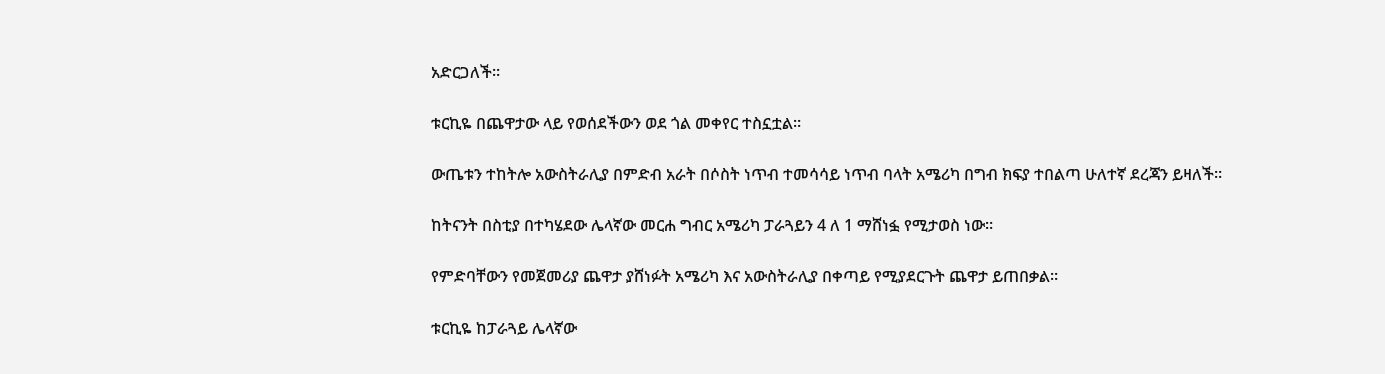አድርጋለች።

ቱርኪዬ በጨዋታው ላይ የወሰደችውን ወደ ጎል መቀየር ተስኗቷል።

ውጤቱን ተከትሎ አውስትራሊያ በምድብ አራት በሶስት ነጥብ ተመሳሳይ ነጥብ ባላት አሜሪካ በግብ ክፍያ ተበልጣ ሁለተኛ ደረጃን ይዛለች።

ከትናንት በስቲያ በተካሄደው ሌላኛው መርሐ ግብር አሜሪካ ፓራጓይን 4 ለ 1 ማሸነፏ የሚታወስ ነው።

የምድባቸውን የመጀመሪያ ጨዋታ ያሸነፉት አሜሪካ እና አውስትራሊያ በቀጣይ የሚያደርጉት ጨዋታ ይጠበቃል።

ቱርኪዬ ከፓራጓይ ሌላኛው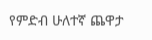የምድብ ሁለተኛ ጨዋታ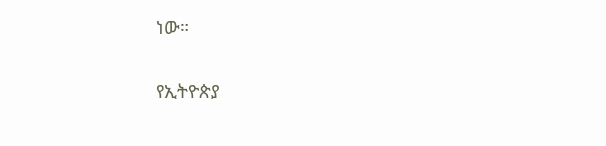ነው።

የኢትዮጵያ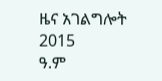ዜና አገልግሎት
2015
ዓ.ም